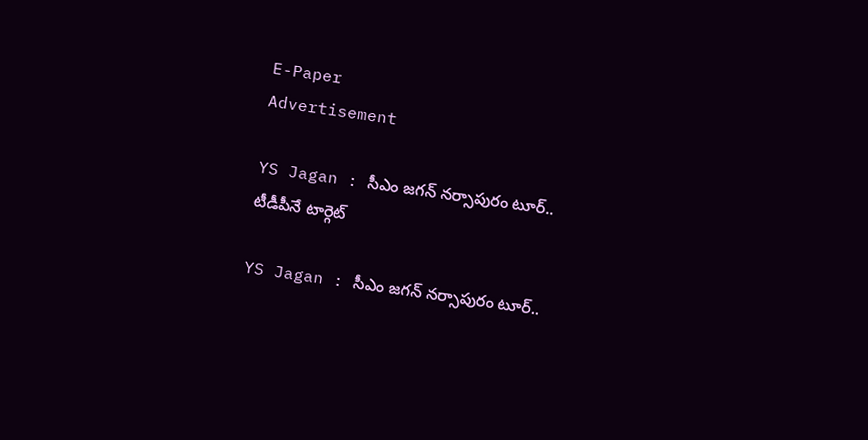E-Paper
Advertisement

YS Jagan : సీఎం జగన్ నర్సాపురం టూర్.. టీడీపీనే టార్గెట్

YS Jagan : సీఎం జగన్ నర్సాపురం టూర్..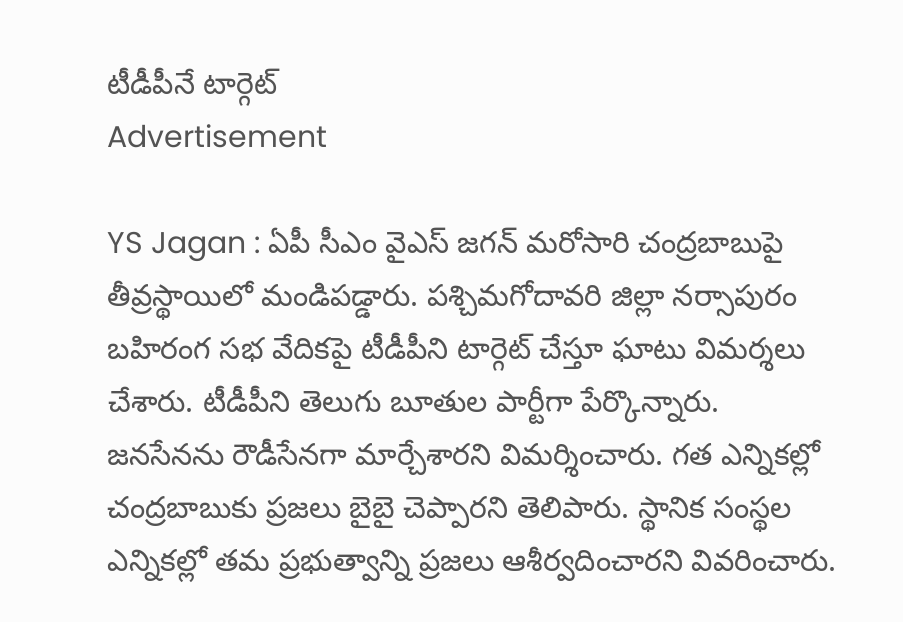టీడీపీనే టార్గెట్
Advertisement

YS Jagan : ఏపీ సీఎం వైఎస్ జగన్ మరోసారి చంద్రబాబుపై తీవ్రస్థాయిలో మండిపడ్డారు. పశ్చిమగోదావరి జిల్లా నర్సాపురం బహిరంగ సభ వేదికపై టీడీపీని టార్గెట్ చేస్తూ ఘాటు విమర్శలు చేశారు. టీడీపీని తెలుగు బూతుల పార్టీగా పేర్కొన్నారు. జనసేనను రౌడీసేనగా మార్చేశారని విమర్శించారు. గత ఎన్నికల్లో చంద్రబాబుకు ప్రజలు బైబై చెప్పారని తెలిపారు. స్థానిక సంస్థల ఎన్నికల్లో తమ ప్రభుత్వాన్ని ప్రజలు ఆశీర్వదించారని వివరించారు.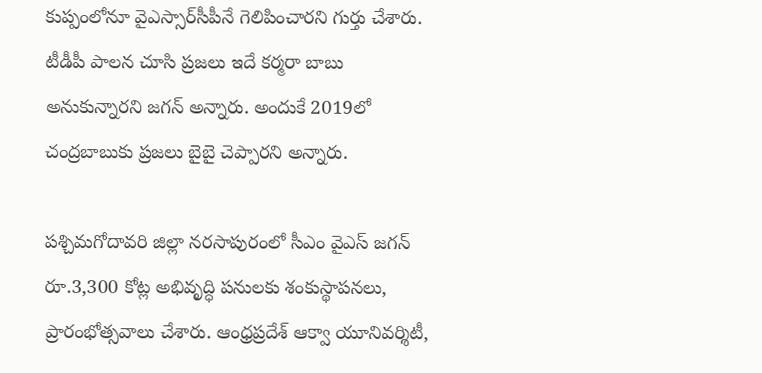కుప్పంలోనూ వైఎస్సార్‌సీపీనే గెలిపించారని గుర్తు చేశారు. టీడీపీ పాలన చూసి ప్రజలు ఇదే కర్మరా బాబు అనుకున్నారని జగన్ అన్నారు. అందుకే 2019లో చంద్రబాబుకు ప్రజలు బైబై చెప్పారని అన్నారు.

పశ్చిమగోదావరి జిల్లా నరసాపురంలో సీఎం వైఎస్‌ జగన్‌ రూ.3,300 కోట్ల అభివృద్ధి పనులకు శంకుస్థాపనలు, ప్రారంభోత్సవాలు చేశారు. ఆంధ్రప్రదేశ్‌ ఆక్వా యూనివర్శిటీ,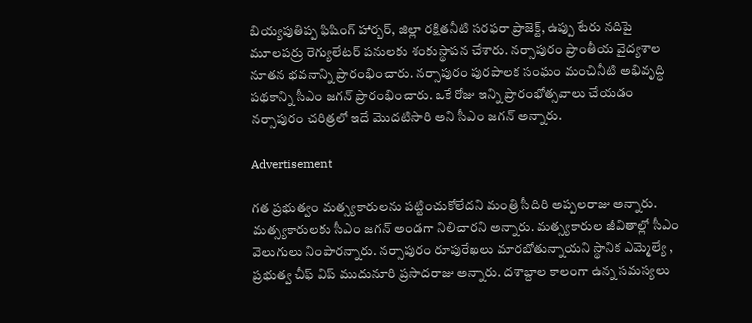బియ్యపుతిప్ప ఫిషింగ్‌ హార్బర్‌, జిల్లా రక్షితనీటి సరఫరా ప్రాజెక్ట్‌, ఉప్పు టేరు నదిపై మూలపర్రు రెగ్యులేటర్‌ పనులకు శంకుస్థాపన చేశారు. నర్సాపురం ప్రాంతీయ వైద్యశాల నూతన భవనాన్ని ప్రారంభించారు. నర్సాపురం పురపాలక సంఘం మంచినీటి అభివృద్ధి పథకాన్ని సీఎం జగన్ ప్రారంభించారు. ఒకే రోజు ఇన్ని ప్రారంభోత్సవాలు చేయడం నర్సాపురం చరిత్రలో ఇదే మొదటిసారి అని సీఎం జగన్ అన్నారు.

Advertisement

గత ప్రభుత్వం మత్స్యకారులను పట్టించుకోలేదని మంత్రి సీదిరి అప్పలరాజు అన్నారు. మత్స్యకారులకు సీఎం జగన్‌ అండగా నిలిచారని అన్నారు. మత్స్యకారుల జీవితాల్లో సీఎం వెలుగులు నింపారన్నారు. నర్సాపురం రూపురేఖలు మారబోతున్నాయని స్థానిక ఎమ్మెల్యే , ప్రభుత్వ చీఫ్ విప్ ముదునూరి ప్రసాదరాజు అన్నారు. దశాబ్దాల కాలంగా ఉన్న సమస్యలు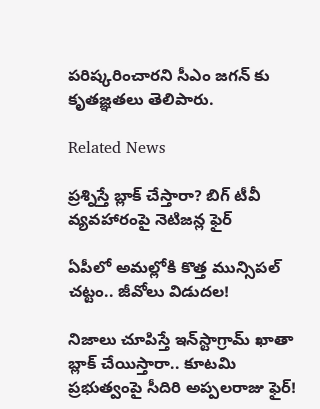పరిష్కరించారని సీఎం జగన్ కు కృతజ్ఞతలు తెలిపారు.

Related News

ప్రశ్నిస్తే బ్లాక్ చేస్తారా? బిగ్ టీవీ వ్యవహారంపై నెటిజన్ల ఫైర్

ఏపీలో అమల్లోకి కొత్త మున్సిపల్ చట్టం.. జీవోలు విడుదల!

నిజాలు చూపిస్తే ఇన్‌స్టాగ్రామ్ ఖాతా బ్లాక్ చేయిస్తారా.. కూటమి ప్రభుత్వంపై సీదిరి అప్పలరాజు ఫైర్!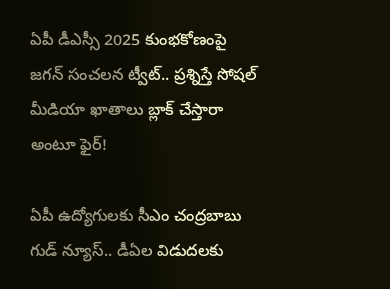ఏపీ డీఎస్సీ 2025 కుంభకోణంపై జగన్ సంచలన ట్వీట్.. ప్రశ్నిస్తే సోషల్ మీడియా ఖాతాలు బ్లాక్ చేస్తారా అంటూ ఫైర్!

ఏపీ ఉద్యోగులకు సీఎం చంద్రబాబు గుడ్ న్యూస్.. డీఏల విడుదలకు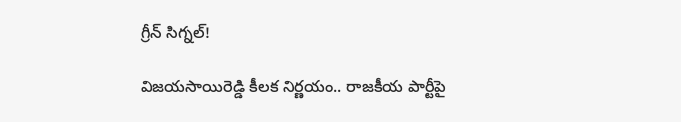గ్రీన్ సిగ్నల్!

విజయసాయిరెడ్డి కీలక నిర్ణయం.. రాజకీయ పార్టీపై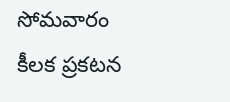సోమవారం కీలక ప్రకటన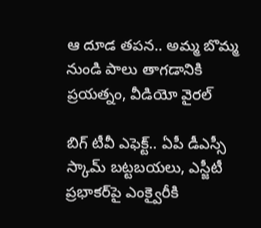ఆ దూడ తపన.. అమ్మ బొమ్మ నుండి పాలు తాగడానికి ప్రయత్నం, వీడియో వైరల్

బిగ్‌ టీవీ ఎఫెక్ట్.. ఏపీ డీఎస్సీ స్కామ్ బట్టబయలు, ఎస్జీటీ ప్రభాకర్‌పై ఎంక్వైరీకి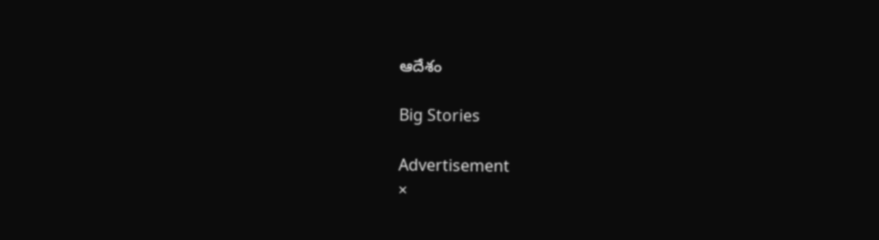ఆదేశం

Big Stories

Advertisement
×